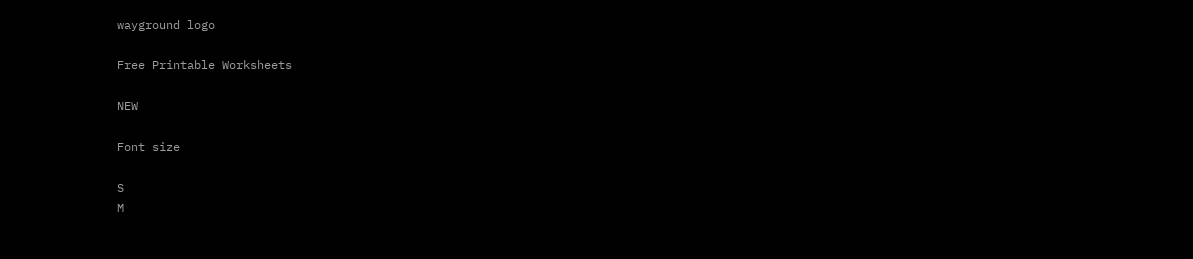wayground logo

Free Printable Worksheets

NEW

Font size

S
M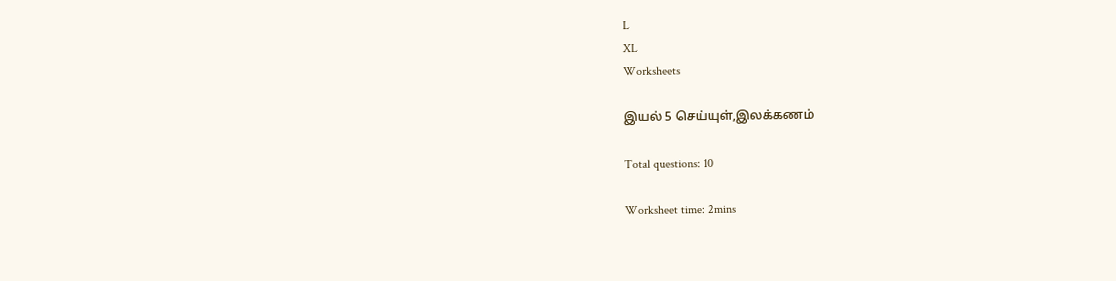L
XL
Worksheets

இயல் 5 செய்யுள்,இலக்கணம்

Total questions: 10

Worksheet time: 2mins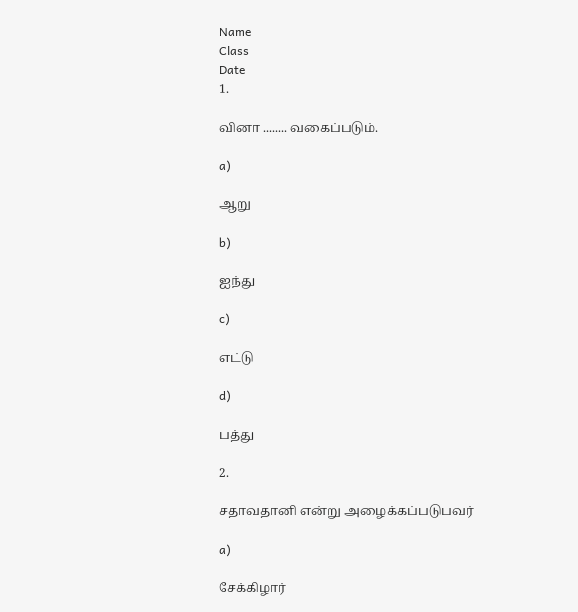Name
Class
Date
1.

வினா ........ வகைப்படும்.

a)

ஆறு

b)

ஐந்து

c)

எட்டு

d)

பத்து

2.

சதாவதானி என்று அழைக்கப்படுபவர்

a)

சேக்கிழார்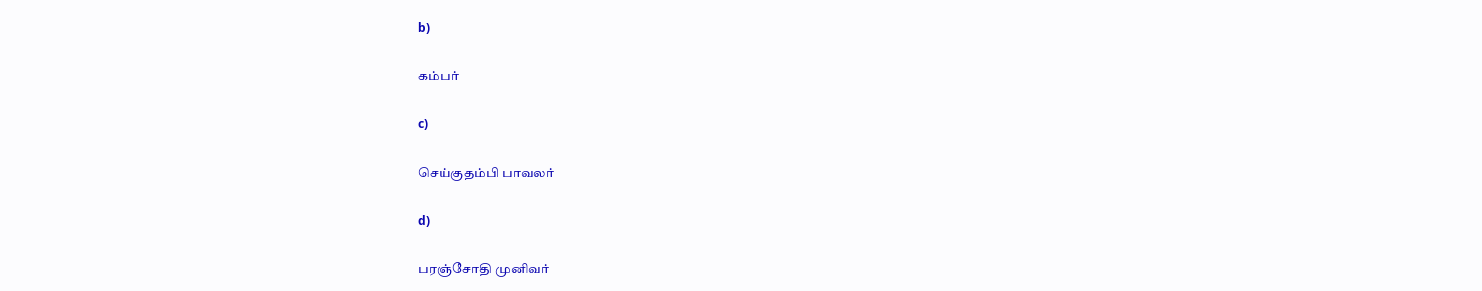b)

கம்பர்

c)

செய்குதம்பி பாவலர்

d)

பரஞ்சோதி முனிவர்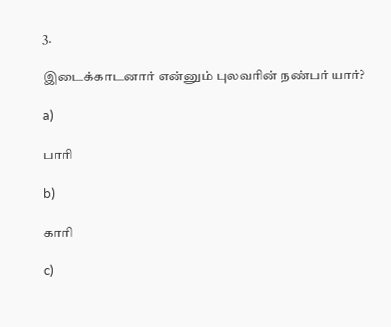3.

இடைக்காடனார் என்னும் புலவரின் நண்பர் யார்?

a)

பாரி

b)

காரி

c)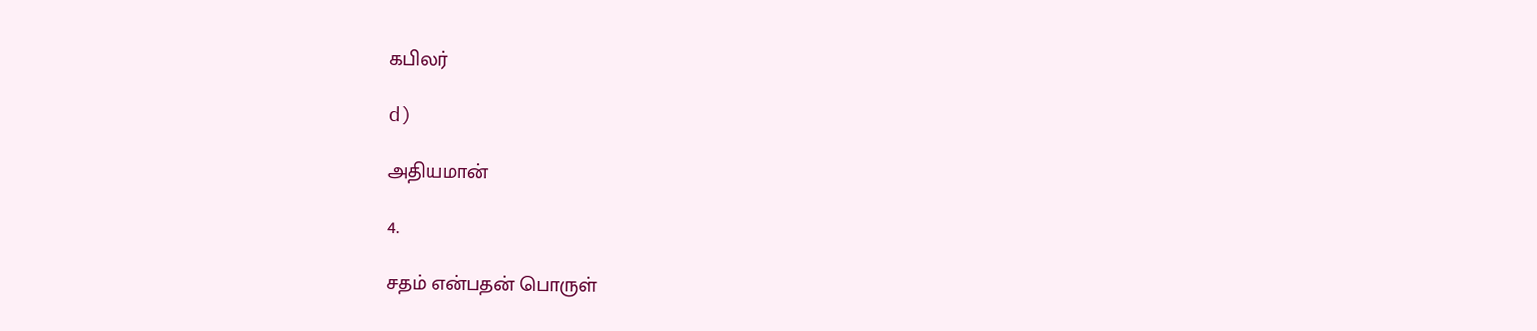கபிலர்

d)

அதியமான்

4.

சதம் என்பதன் பொருள்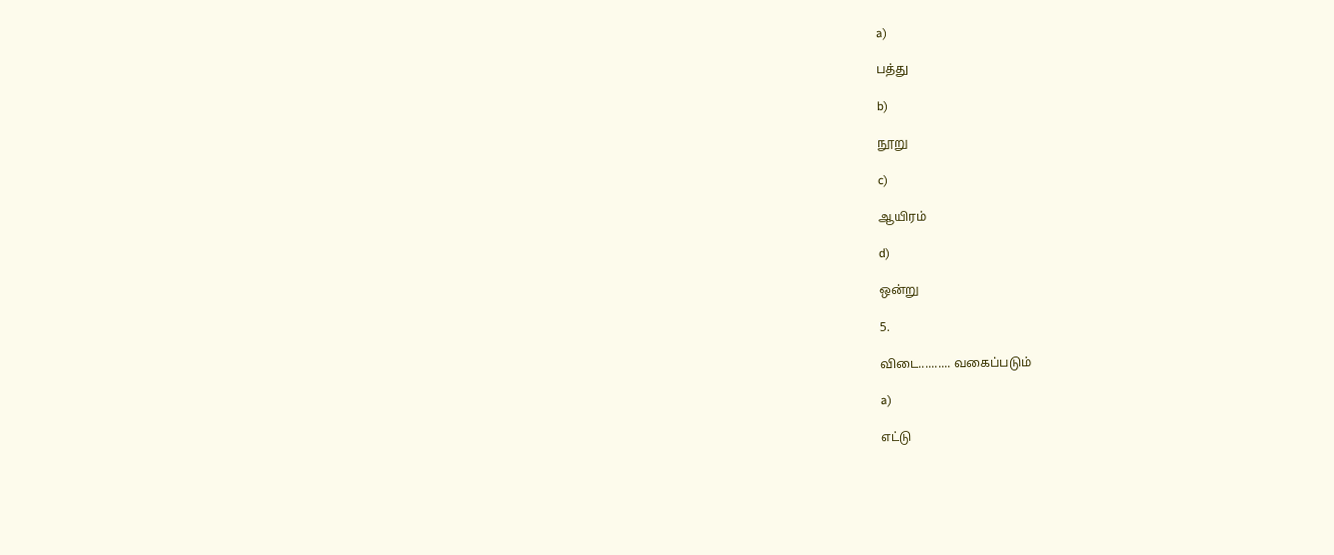a)

பத்து

b)

நூறு

c)

ஆயிரம்

d)

ஒன்று

5.

விடை.......... வகைப்படும்

a)

எட்டு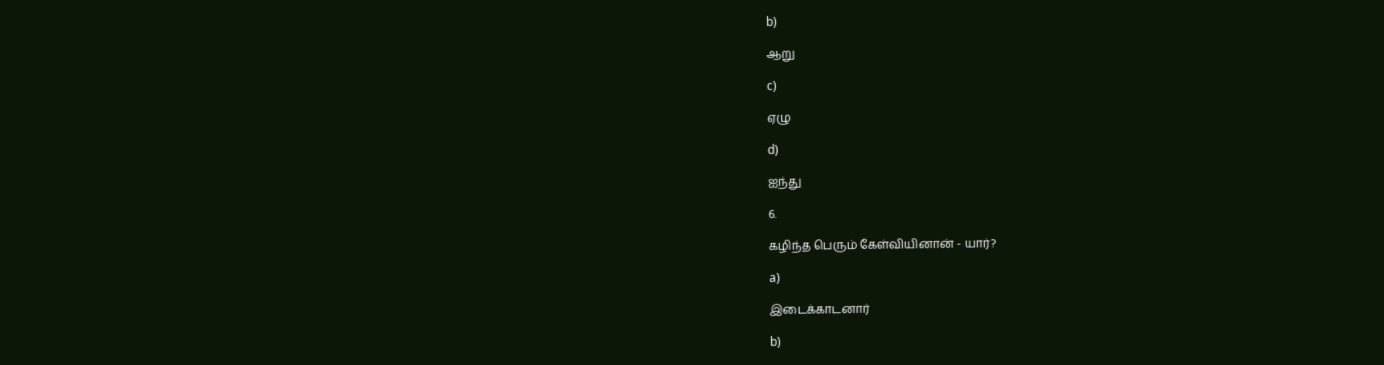b)

ஆறு

c)

ஏழு

d)

ஐந்து

6.

கழிந்த பெரும் கேள்வியினான் - யார்?

a)

இடைக்காடனார்

b)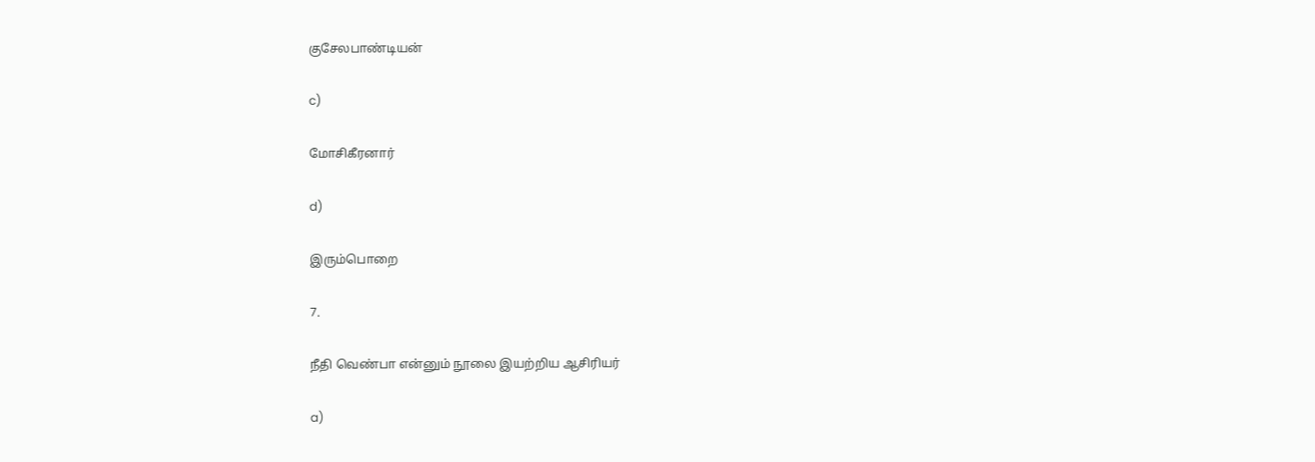குசேலபாண்டியன்

c)

மோசிகீரனார்

d)

இரும்பொறை

7.

நீதி வெண்பா என்னும் நூலை இயற்றிய ஆசிரியர்

a)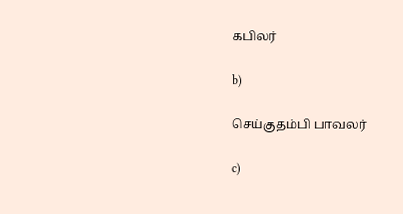கபிலர்

b)

செய்குதம்பி பாவலர்

c)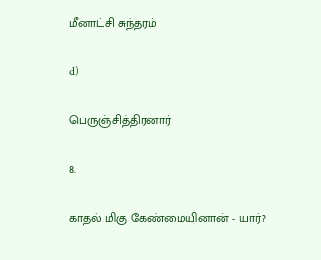மீனாட்சி சுந்தரம்

d)

பெருஞ்சித்திரனார்

8.

காதல் மிகு கேண்மையினான் - யார்?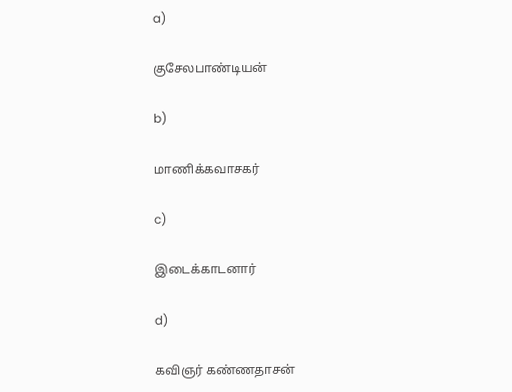a)

குசேலபாண்டியன்

b)

மாணிக்கவாசகர்

c)

இடைக்காடனார்

d)

கவிஞர் கண்ணதாசன்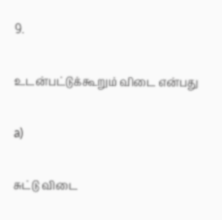9.

உடன்பட்டுக்கூறும் விடை என்பது

a)

சுட்டு விடை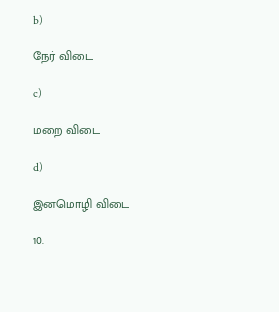b)

நேர் விடை

c)

மறை விடை

d)

இனமொழி விடை

10.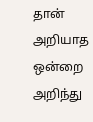தான் அறியாத ஒன்றை அறிந்து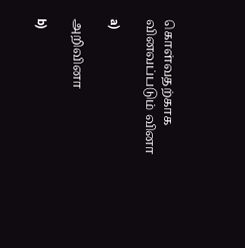கொள்வதற்காக வினவப்படும் வினா

a)

அறிவினா

b)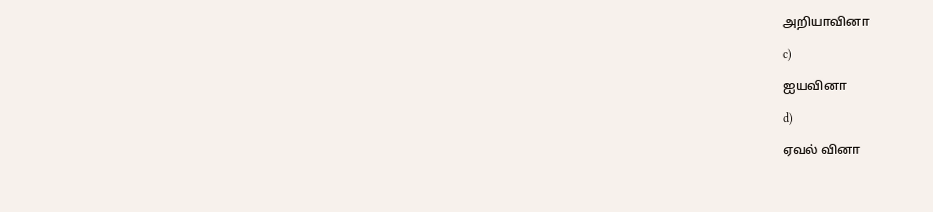அறியாவினா

c)

ஐயவினா

d)

ஏவல் வினா